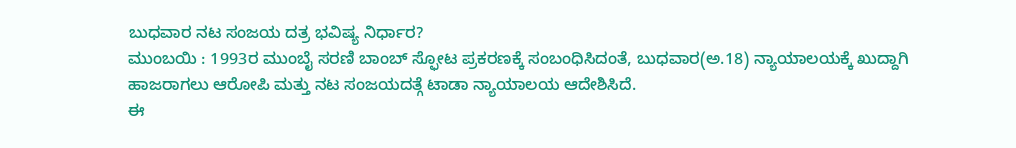ಬುಧವಾರ ನಟ ಸಂಜಯ ದತ್ರ ಭವಿಷ್ಯ ನಿರ್ಧಾರ?
ಮುಂಬಯಿ : 1993ರ ಮುಂಬೈ ಸರಣಿ ಬಾಂಬ್ ಸ್ಫೋಟ ಪ್ರಕರಣಕ್ಕೆ ಸಂಬಂಧಿಸಿದಂತೆ, ಬುಧವಾರ(ಅ.18) ನ್ಯಾಯಾಲಯಕ್ಕೆ ಖುದ್ದಾಗಿ ಹಾಜರಾಗಲು ಆರೋಪಿ ಮತ್ತು ನಟ ಸಂಜಯದತ್ಗೆ ಟಾಡಾ ನ್ಯಾಯಾಲಯ ಆದೇಶಿಸಿದೆ.
ಈ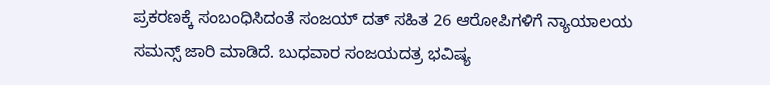ಪ್ರಕರಣಕ್ಕೆ ಸಂಬಂಧಿಸಿದಂತೆ ಸಂಜಯ್ ದತ್ ಸಹಿತ 26 ಆರೋಪಿಗಳಿಗೆ ನ್ಯಾಯಾಲಯ ಸಮನ್ಸ್ ಜಾರಿ ಮಾಡಿದೆ. ಬುಧವಾರ ಸಂಜಯದತ್ರ ಭವಿಷ್ಯ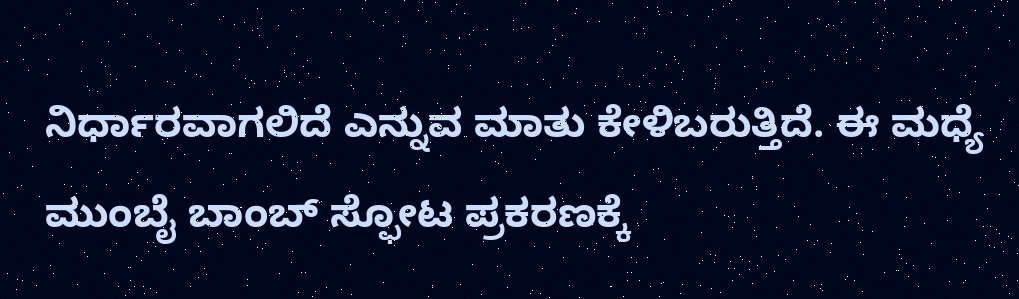ನಿರ್ಧಾರವಾಗಲಿದೆ ಎನ್ನುವ ಮಾತು ಕೇಳಿಬರುತ್ತಿದೆ. ಈ ಮಧ್ಯೆ ಮುಂಬೈ ಬಾಂಬ್ ಸ್ಫೋಟ ಪ್ರಕರಣಕ್ಕೆ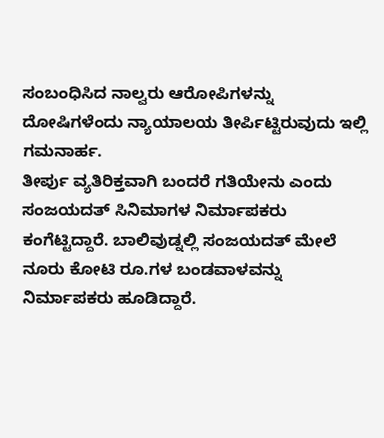ಸಂಬಂಧಿಸಿದ ನಾಲ್ವರು ಆರೋಪಿಗಳನ್ನು ದೋಷಿಗಳೆಂದು ನ್ಯಾಯಾಲಯ ತೀರ್ಪಿಟ್ಟಿರುವುದು ಇಲ್ಲಿ ಗಮನಾರ್ಹ.
ತೀರ್ಪು ವ್ಯತಿರಿಕ್ತವಾಗಿ ಬಂದರೆ ಗತಿಯೇನು ಎಂದು ಸಂಜಯದತ್ ಸಿನಿಮಾಗಳ ನಿರ್ಮಾಪಕರು ಕಂಗೆಟ್ಟಿದ್ದಾರೆ. ಬಾಲಿವುಡ್ನಲ್ಲಿ ಸಂಜಯದತ್ ಮೇಲೆ ನೂರು ಕೋಟಿ ರೂ.ಗಳ ಬಂಡವಾಳವನ್ನು ನಿರ್ಮಾಪಕರು ಹೂಡಿದ್ದಾರೆ.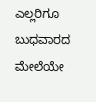ಎಲ್ಲರಿಗೂ ಬುಧವಾರದ ಮೇಲೆಯೇ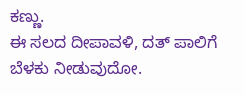ಕಣ್ಣು.
ಈ ಸಲದ ದೀಪಾವಳಿ, ದತ್ ಪಾಲಿಗೆ ಬೆಳಕು ನೀಡುವುದೋ.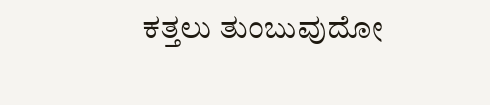ಕತ್ತಲು ತುಂಬುವುದೋ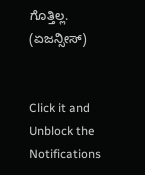ಗೊತ್ತಿಲ್ಲ.
(ಏಜನ್ಸೀಸ್)


Click it and Unblock the Notifications